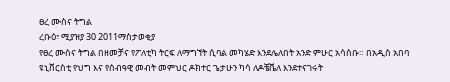ፀረ ሙስና ትግል
ረቡዕ፣ ሚያዝያ 30 2011ማስታወቂያ
የፀረ ሙስና ትግል በዘመቻና የፖለቲካ ትርፍ ለማግኘት ሲባል መካሄድ እንደሌለበት አንድ ምሁር አሳሰቡ። በአዲስ አበባ ዩኒቨርስቲ የህግ እና የሰብዓዊ መብት መምህር ዶክተር ጌታሁን ካሳ ለዶቼቬለ እንደተናገሩት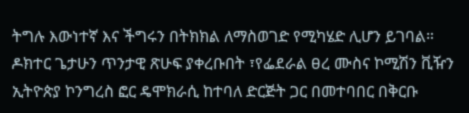ትግሉ እውነተኛ እና ችግሩን በትክክል ለማስወገድ የሚካሄድ ሊሆን ይገባል። ዶክተር ጌታሁን ጥንታዊ ጽሁፍ ያቀረቡበት ፣የፌደራል ፀረ ሙስና ኮሚሽን ቪዥን ኢትዮጵያ ኮንግረስ ፎር ዴሞክራሲ ከተባለ ድርጅት ጋር በመተባበር በቅርቡ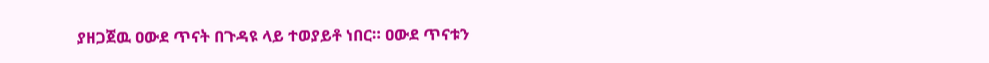ያዘጋጀዉ ዐውደ ጥናት በጉዳዩ ላይ ተወያይቶ ነበር። ዐውደ ጥናቱን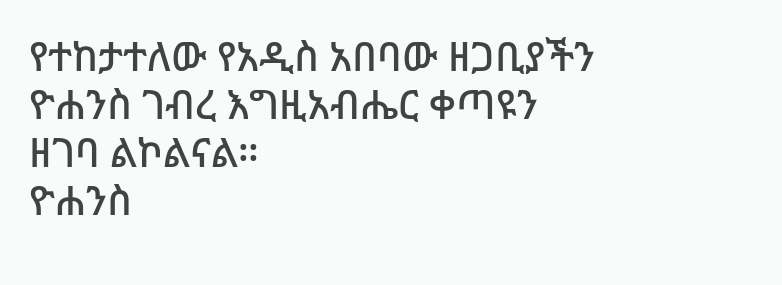የተከታተለው የአዲስ አበባው ዘጋቢያችን ዮሐንስ ገብረ እግዚአብሔር ቀጣዩን ዘገባ ልኮልናል።
ዮሐንስ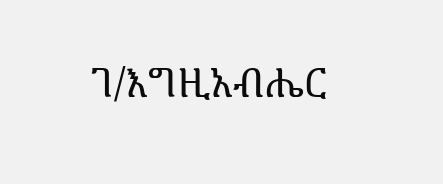ገ/እግዚአብሔር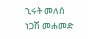ኂሩት መለሰ
ነጋሽ መሐመድ